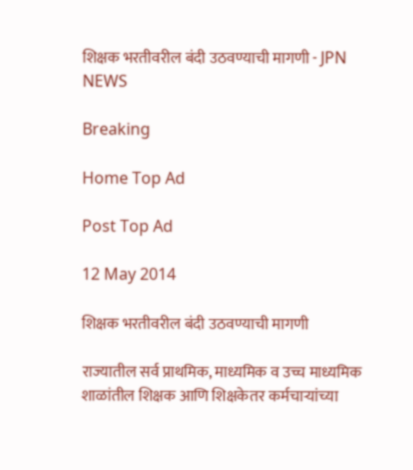शिक्षक भरतीवरील बंदी उठवण्याची मागणी - JPN NEWS

Breaking

Home Top Ad

Post Top Ad

12 May 2014

शिक्षक भरतीवरील बंदी उठवण्याची मागणी

राज्यातील सर्व प्राथमिक, माध्यमिक व उच्च माध्यमिक शाळांतील शिक्षक आणि शिक्षकेतर कर्मचार्‍यांच्या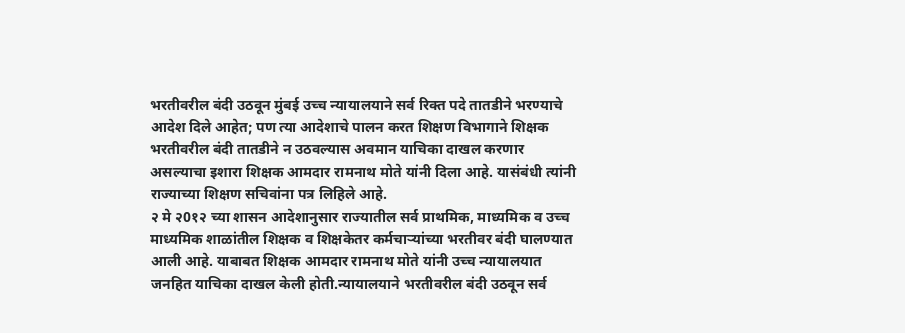भरतीवरील बंदी उठवून मुंबई उच्च न्यायालयाने सर्व रिक्त पदे तातडीने भरण्याचे आदेश दिले आहेत; पण त्या आदेशाचे पालन करत शिक्षण विभागाने शिक्षक भरतीवरील बंदी तातडीने न उठवल्यास अवमान याचिका दाखल करणार असल्याचा इशारा शिक्षक आमदार रामनाथ मोते यांनी दिला आहे. यासंबंधी त्यांनी राज्याच्या शिक्षण सचिवांना पत्र लिहिले आहे.
२ मे २0१२ च्या शासन आदेशानुसार राज्यातील सर्व प्राथमिक, माध्यमिक व उच्च माध्यमिक शाळांतील शिक्षक व शिक्षकेतर कर्मचार्‍यांच्या भरतीवर बंदी घालण्यात आली आहे. याबाबत शिक्षक आमदार रामनाथ मोते यांनी उच्च न्यायालयात जनहित याचिका दाखल केली होती.न्यायालयाने भरतीवरील बंदी उठवून सर्व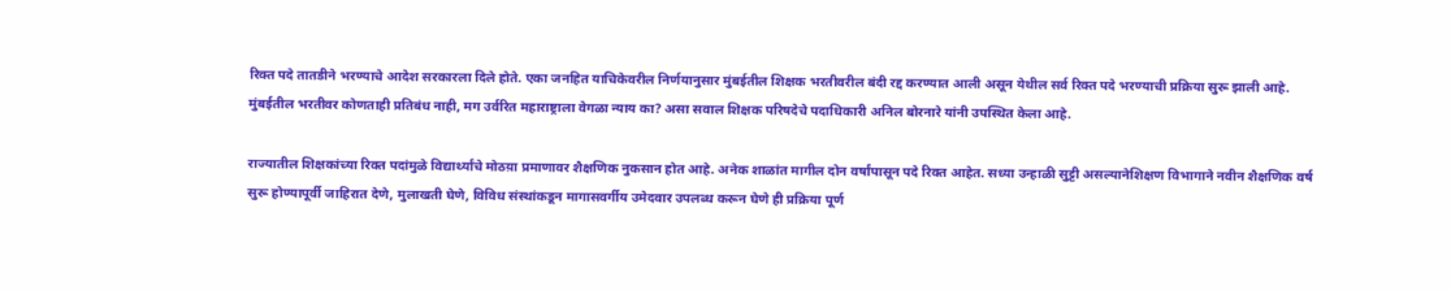रिक्त पदे तातडीने भरण्याचे आदेश सरकारला दिले होते. एका जनहित याचिकेवरील निर्णयानुसार मुंबईतील शिक्षक भरतीवरील बंदी रद्द करण्यात आली असून येथील सर्व रिक्त पदे भरण्याची प्रक्रिया सुरू झाली आहे. मुंबईतील भरतीवर कोणताही प्रतिबंध नाही, मग उर्वरित महाराष्ट्राला वेगळा न्याय का? असा सवाल शिक्षक परिषदेचे पदाधिकारी अनिल बोरनारे यांनी उपस्थित केला आहे.

राज्यातील शिक्षकांच्या रिक्त पदांमुळे विद्यार्थ्यांचे मोठय़ा प्रमाणावर शैक्षणिक नुकसान होत आहे. अनेक शाळांत मागील दोन वर्षांपासून पदे रिक्त आहेत. सध्या उन्हाळी सुट्टी असल्यानेशिक्षण विभागाने नवीन शैक्षणिक वर्ष सुरू होण्यापूर्वी जाहिरात देणे, मुलाखती घेणे, विविध संस्थांकडून मागासवर्गीय उमेदवार उपलब्ध करून घेणे ही प्रक्रिया पूर्ण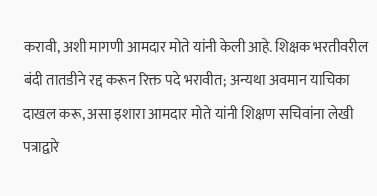करावी, अशी मागणी आमदार मोते यांनी केली आहे. शिक्षक भरतीवरील बंदी तातडीने रद्द करून रिक्त पदे भरावीत; अन्यथा अवमान याचिका दाखल करू, असा इशारा आमदार मोते यांनी शिक्षण सचिवांना लेखी पत्राद्वारे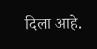दिला आहे.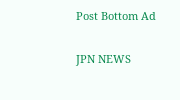Post Bottom Ad

JPN NEWS